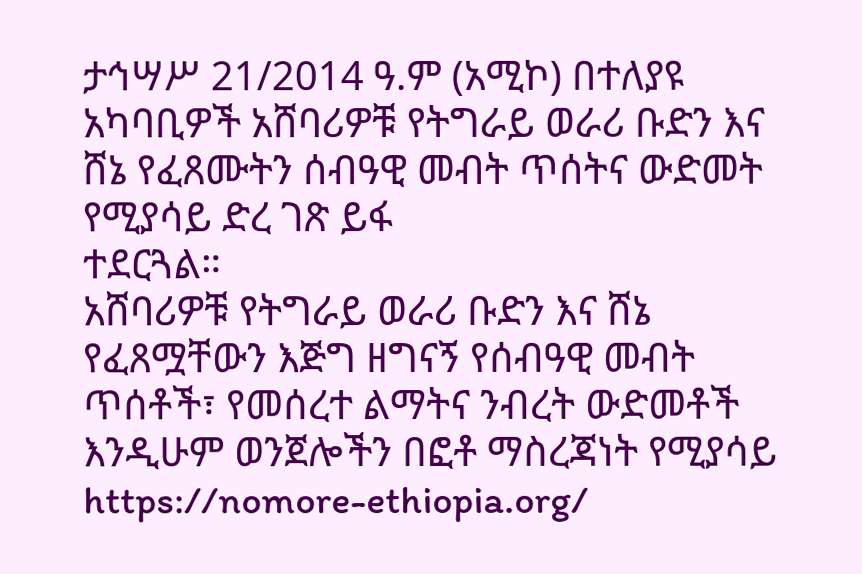ታኅሣሥ 21/2014 ዓ.ም (አሚኮ) በተለያዩ አካባቢዎች አሸባሪዎቹ የትግራይ ወራሪ ቡድን እና ሸኔ የፈጸሙትን ሰብዓዊ መብት ጥሰትና ውድመት የሚያሳይ ድረ ገጽ ይፋ
ተደርጓል።
አሸባሪዎቹ የትግራይ ወራሪ ቡድን እና ሸኔ የፈጸሟቸውን እጅግ ዘግናኝ የሰብዓዊ መብት ጥሰቶች፣ የመሰረተ ልማትና ንብረት ውድመቶች እንዲሁም ወንጀሎችን በፎቶ ማስረጃነት የሚያሳይ https://nomore-ethiopia.org/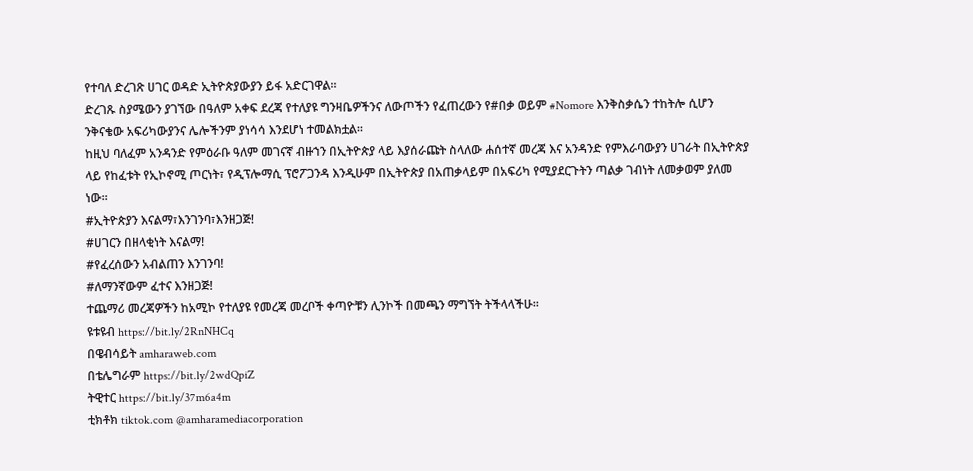የተባለ ድረገጽ ሀገር ወዳድ ኢትዮጵያውያን ይፋ አድርገዋል።
ድረገጹ ስያሜውን ያገኘው በዓለም አቀፍ ደረጃ የተለያዩ ግንዛቤዎችንና ለውጦችን የፈጠረውን የ#በቃ ወይም #Nomore እንቅስቃሴን ተከትሎ ሲሆን ንቅናቄው አፍሪካውያንና ሌሎችንም ያነሳሳ እንደሆነ ተመልክቷል።
ከዚህ ባለፈም አንዳንድ የምዕራቡ ዓለም መገናኛ ብዙኀን በኢትዮጵያ ላይ እያሰራጩት ስላለው ሐሰተኛ መረጃ እና አንዳንድ የምእራባውያን ሀገራት በኢትዮጵያ ላይ የከፈቱት የኢኮኖሚ ጦርነት፣ የዲፕሎማሲ ፕሮፖጋንዳ እንዲሁም በኢትዮጵያ በአጠቃላይም በአፍሪካ የሚያደርጉትን ጣልቃ ገብነት ለመቃወም ያለመ ነው።
#ኢትዮጵያን እናልማ፣እንገንባ፣እንዘጋጅ!
#ሀገርን በዘላቂነት እናልማ!
#የፈረሰውን አብልጠን እንገንባ!
#ለማንኛውም ፈተና እንዘጋጅ!
ተጨማሪ መረጃዎችን ከአሚኮ የተለያዩ የመረጃ መረቦች ቀጣዮቹን ሊንኮች በመጫን ማግኘት ትችላላችሁ፡፡
ዩቱዩብ https://bit.ly/2RnNHCq
በዌብሳይት amharaweb.com
በቴሌግራም https://bit.ly/2wdQpiZ
ትዊተር https://bit.ly/37m6a4m
ቲክቶክ tiktok.com @amharamediacorporation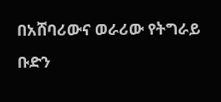በአሸባሪውና ወራሪው የትግራይ ቡድን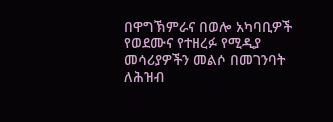በዋግኽምራና በወሎ አካባቢዎች የወደሙና የተዘረፉ የሚዲያ መሳሪያዎችን መልሶ በመገንባት ለሕዝብ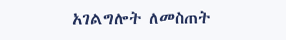አገልግሎት ለመስጠት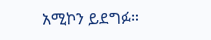አሚኮን ይደግፉ።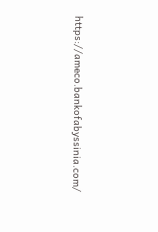https://ameco.bankofabyssinia.com/